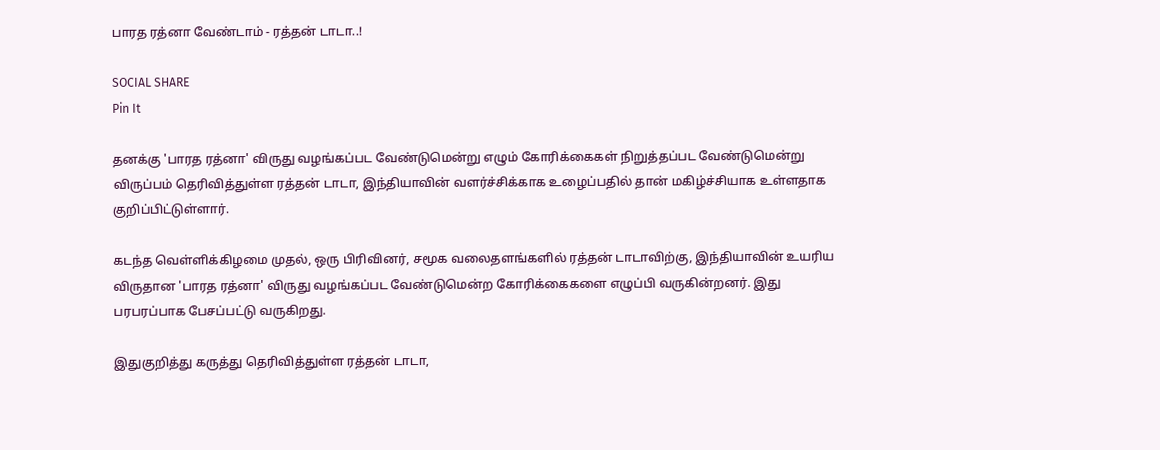பாரத ரத்னா வேண்டாம் - ரத்தன் டாடா..!

SOCIAL SHARE
Pin It

தனக்கு 'பாரத ரத்னா' விருது வழங்கப்பட வேண்டுமென்று எழும் கோரிக்கைகள் நிறுத்தப்பட வேண்டுமென்று விருப்பம் தெரிவித்துள்ள ரத்தன் டாடா, இந்தியாவின் வளர்ச்சிக்காக உழைப்பதில் தான் மகிழ்ச்சியாக உள்ளதாக குறிப்பிட்டுள்ளார்.

கடந்த வெள்ளிக்கிழமை முதல், ஒரு பிரிவினர், சமூக வலைதளங்களில் ரத்தன் டாடாவிற்கு, இந்தியாவின் உயரிய விருதான 'பாரத ரத்னா' விருது வழங்கப்பட வேண்டுமென்ற கோரிக்கைகளை எழுப்பி வருகின்றனர். இது பரபரப்பாக பேசப்பட்டு வருகிறது.

இதுகுறித்து கருத்து தெரிவித்துள்ள ரத்தன் டாடா,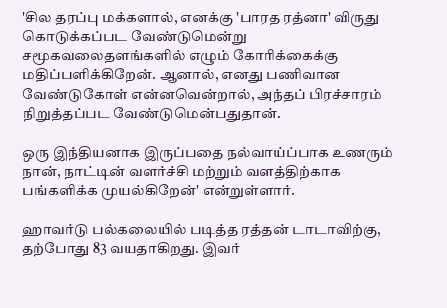'சில தரப்பு மக்களால், எனக்கு 'பாரத ரத்னா' விருது கொடுக்கப்பட வேண்டுமென்று சமூகவலைதளங்களில் எழும் கோரிக்கைக்கு மதிப்பளிக்கிறேன். ஆனால், எனது பணிவான வ‍ேண்டுகோள் என்னவென்றால், அந்தப் பிரச்சாரம் நிறுத்தப்பட வேண்டுமென்பதுதான்.

ஒரு இந்தியனாக இருப்பதை நல்வாய்ப்பாக உணரும் நான், நாட்டின் வளர்ச்சி மற்றும் வளத்திற்காக பங்களிக்க முயல்கிறேன்' என்றுள்ளார்.

ஹாவர்டு பல்கலையில் படித்த ரத்தன் டாடாவிற்கு, தற்போது 83 வயதாகிறது. இவர்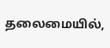தலைமையில்,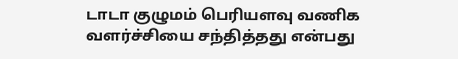டாடா குழுமம் பெரியளவு வணிக வளர்ச்சியை சந்தித்தது என்பது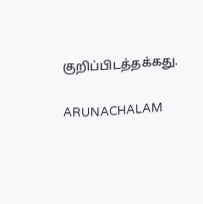குறிப்பிடத்தக்கது.

ARUNACHALAM